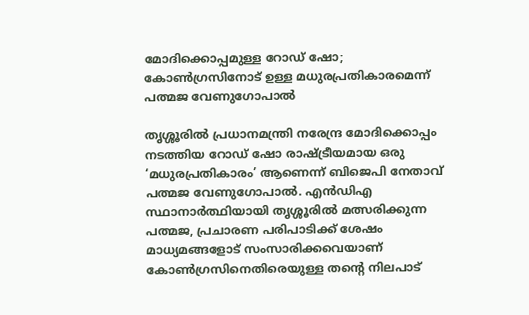മോദിക്കൊപ്പമുള്ള റോഡ് ഷോ; കോൺഗ്രസിനോട് ഉള്ള മധുരപ്രതികാരമെന്ന് പത്മജ വേണുഗോപാൽ

തൃശ്ശൂരിൽ പ്രധാനമന്ത്രി നരേന്ദ്ര മോദിക്കൊപ്പം നടത്തിയ റോഡ് ഷോ രാഷ്ട്രീയമായ ഒരു ‘മധുരപ്രതികാരം’ ആണെന്ന് ബിജെപി നേതാവ് പത്മജ വേണുഗോപാൽ. എൻഡിഎ സ്ഥാനാർത്ഥിയായി തൃശ്ശൂരിൽ മത്സരിക്കുന്ന പത്മജ, പ്രചാരണ പരിപാടിക്ക് ശേഷം മാധ്യമങ്ങളോട് സംസാരിക്കവെയാണ് കോൺഗ്രസിനെതിരെയുള്ള തന്റെ നിലപാട്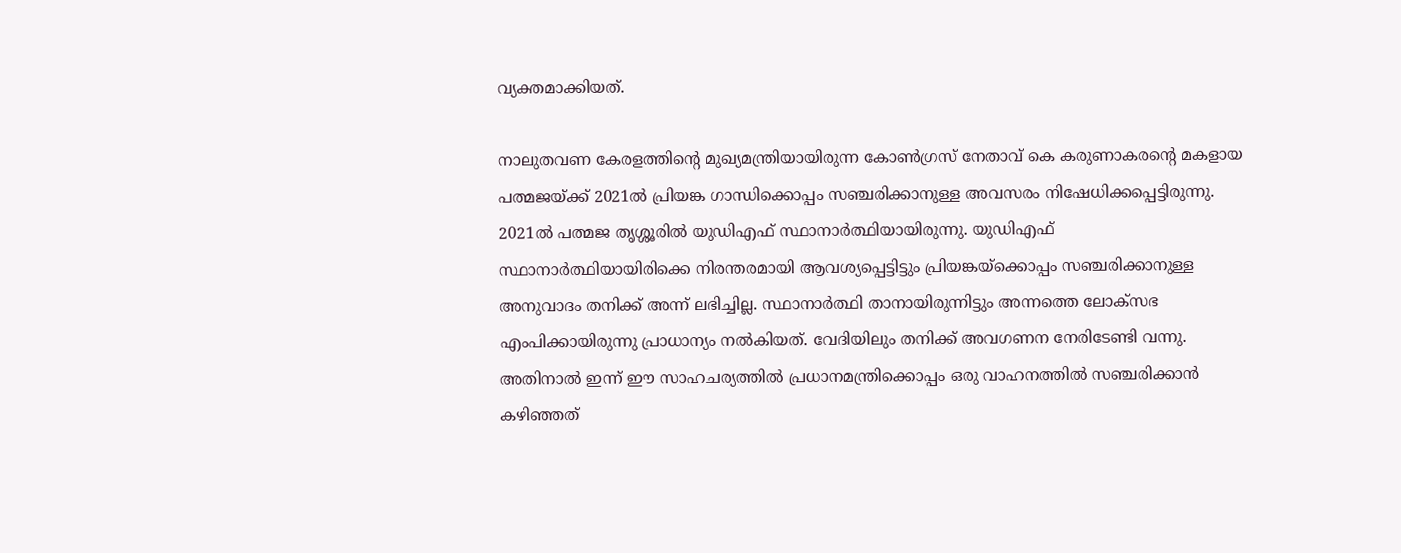വ്യക്തമാക്കിയത്.

നാലുതവണ കേരളത്തിന്റെ മുഖ്യമന്ത്രിയായിരുന്ന കോൺഗ്രസ് നേതാവ് കെ കരുണാകരന്റെ മകളായ പത്മജയ്ക്ക് 2021ൽ പ്രിയങ്ക ഗാന്ധിക്കൊപ്പം സഞ്ചരിക്കാനുള്ള അവസരം നിഷേധിക്കപ്പെട്ടിരുന്നു. 2021ൽ പത്മജ തൃശ്ശൂരിൽ യുഡിഎഫ് സ്ഥാനാർത്ഥിയായിരുന്നു. യുഡിഎഫ് സ്ഥാനാർത്ഥിയായിരിക്കെ നിരന്തരമായി ആവശ്യപ്പെട്ടിട്ടും പ്രിയങ്കയ്‌ക്കൊപ്പം സഞ്ചരിക്കാനുള്ള അനുവാദം തനിക്ക് അന്ന് ലഭിച്ചില്ല. സ്ഥാനാർത്ഥി താനായിരുന്നിട്ടും അന്നത്തെ ലോക്‌സഭ എംപിക്കായിരുന്നു പ്രാധാന്യം നൽകിയത്. വേദിയിലും തനിക്ക് അവഗണന നേരിടേണ്ടി വന്നു. അതിനാൽ ഇന്ന് ഈ സാഹചര്യത്തിൽ പ്രധാനമന്ത്രിക്കൊപ്പം ഒരു വാഹനത്തിൽ സഞ്ചരിക്കാൻ കഴിഞ്ഞത്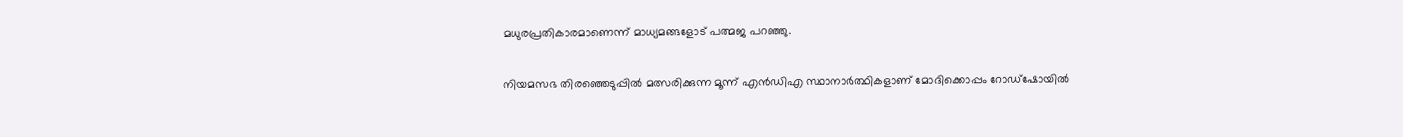മധുരപ്രതികാരമാണെന്ന് മാധ്യമങ്ങളോട് പത്മജ പറഞ്ഞു.

നിയമസഭ തിരഞ്ഞെടുപ്പിൽ മത്സരിക്കുന്ന മൂന്ന് എൻഡിഎ സ്ഥാനാർത്ഥികളാണ് മോദിക്കൊപ്പം റോഡ്‌ഷോയിൽ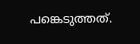പങ്കെടുത്തത്.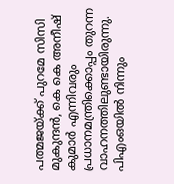പത്മജയ്ക്ക് പുറമേ സിസി മുകുന്ദൻ, കെ കെ അനീഷ് കുമാർ എന്നിവരും പ്രധാനമന്ത്രിക്കൊപ്പം തുറന്ന വാഹനത്തിലുണ്ടായിരുന്നു. പിഎംഒയിൽ നിന്നും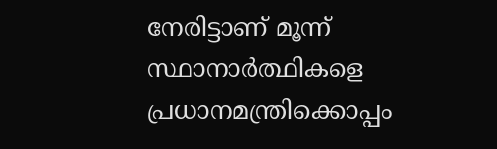നേരിട്ടാണ് മൂന്ന് സ്ഥാനാർത്ഥികളെ പ്രധാനമന്ത്രിക്കൊപ്പം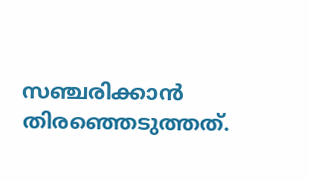സഞ്ചരിക്കാൻ തിരഞ്ഞെടുത്തത്.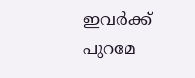ഇവർക്ക് പുറമേ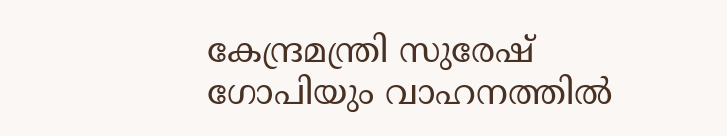കേന്ദ്രമന്ത്രി സുരേഷ് ഗോപിയും വാഹനത്തിൽ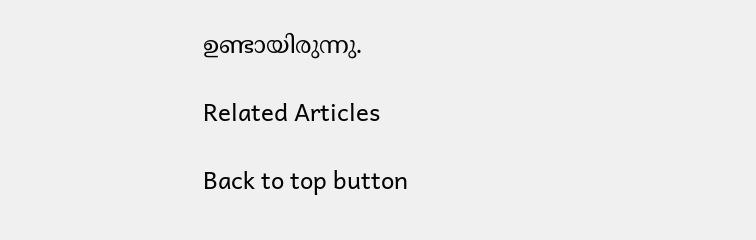ഉണ്ടായിരുന്നു.

Related Articles

Back to top button